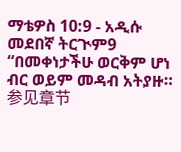ማቴዎስ 10:9 - አዲሱ መደበኛ ትርጒም9 “በመቀነታችሁ ወርቅም ሆነ ብር ወይም መዳብ አትያዙ። 参见章节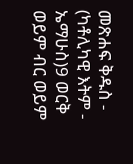መጽሐፍ ቅዱስ - (ካቶሊካዊ እትም - ኤማሁስ)9 ወርቅ ወይም ብር ወይም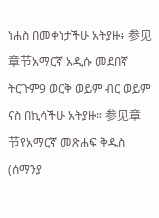ነሐስ በመቀነታችሁ አትያዙ፥ 参见章节አማርኛ አዲሱ መደበኛ ትርጉም9 ወርቅ ወይም ብር ወይም ናስ በኪሳችሁ አትያዙ። 参见章节የአማርኛ መጽሐፍ ቅዱስ (ሰማንያ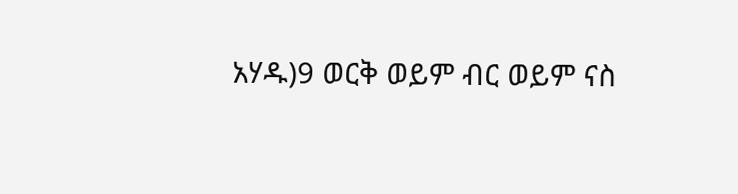አሃዱ)9 ወርቅ ወይም ብር ወይም ናስ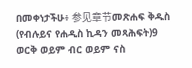በመቀነታችሁ፥ 参见章节መጽሐፍ ቅዱስ (የብሉይና የሐዲስ ኪዳን መጻሕፍት)9 ወርቅ ወይም ብር ወይም ናስ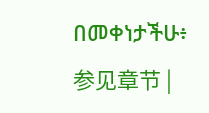በመቀነታችሁ፥ 参见章节 |